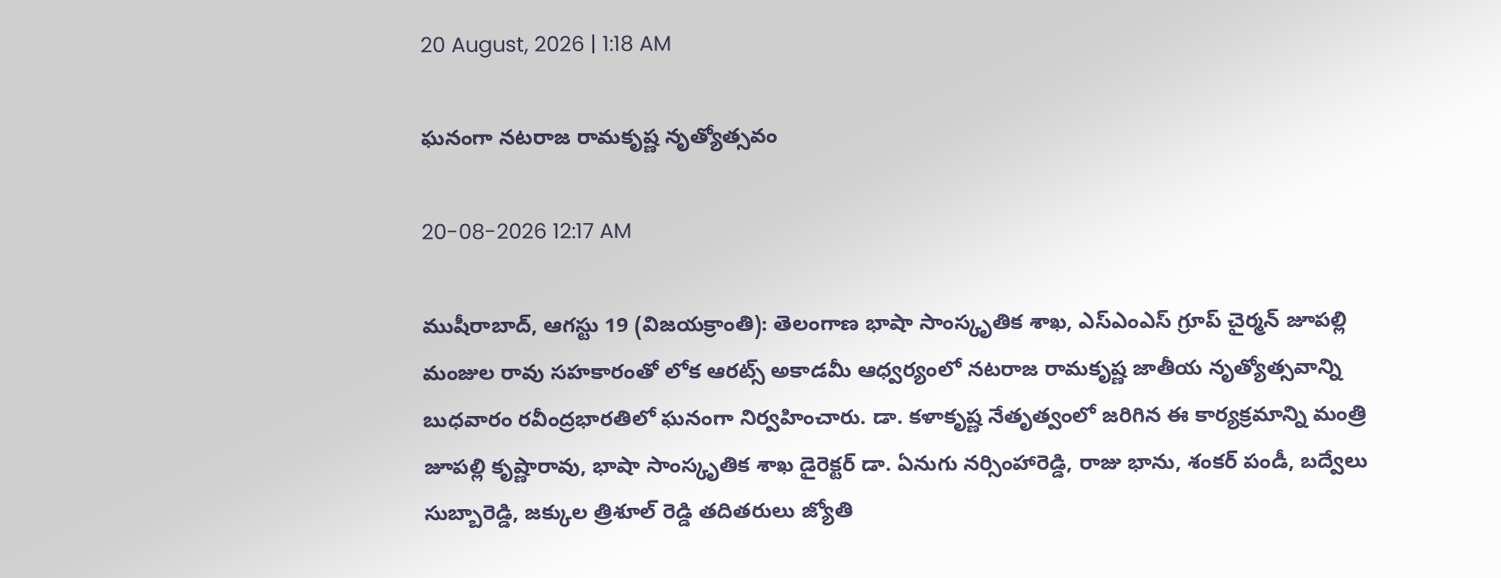20 August, 2026 | 1:18 AM

ఘనంగా నటరాజ రామకృష్ణ నృత్యోత్సవం

20-08-2026 12:17 AM

ముషీరాబాద్, ఆగస్టు 19 (విజయక్రాంతి): తెలంగాణ భాషా సాంస్కృతిక శాఖ, ఎస్‌ఎంఎస్ గ్రూప్ చైర్మన్ జూపల్లి మంజుల రావు సహకారంతో లోక ఆరట్స్ అకాడమీ ఆధ్వర్యంలో నటరాజ రామకృష్ణ జాతీయ నృత్యోత్సవాన్ని బుధవారం రవీంద్రభారతిలో ఘనంగా నిర్వహించారు. డా. కళాకృష్ణ నేతృత్వంలో జరిగిన ఈ కార్యక్రమాన్ని మంత్రి జూపల్లి కృష్ణారావు, భాషా సాంస్కృతిక శాఖ డైరెక్టర్ డా. ఏనుగు నర్సింహారెడ్డి, రాజు భాను, శంకర్ పండీ, బద్వేలు సుబ్బారెడ్డి, జక్కుల త్రిశూల్ రెడ్డి తదితరులు జ్యోతి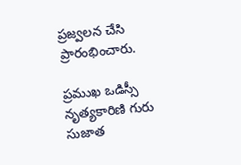ప్రజ్వలన చేసి ప్రారంభించారు.

ప్రముఖ ఒడిస్సీ నృత్యకారిణి గురు సుజాత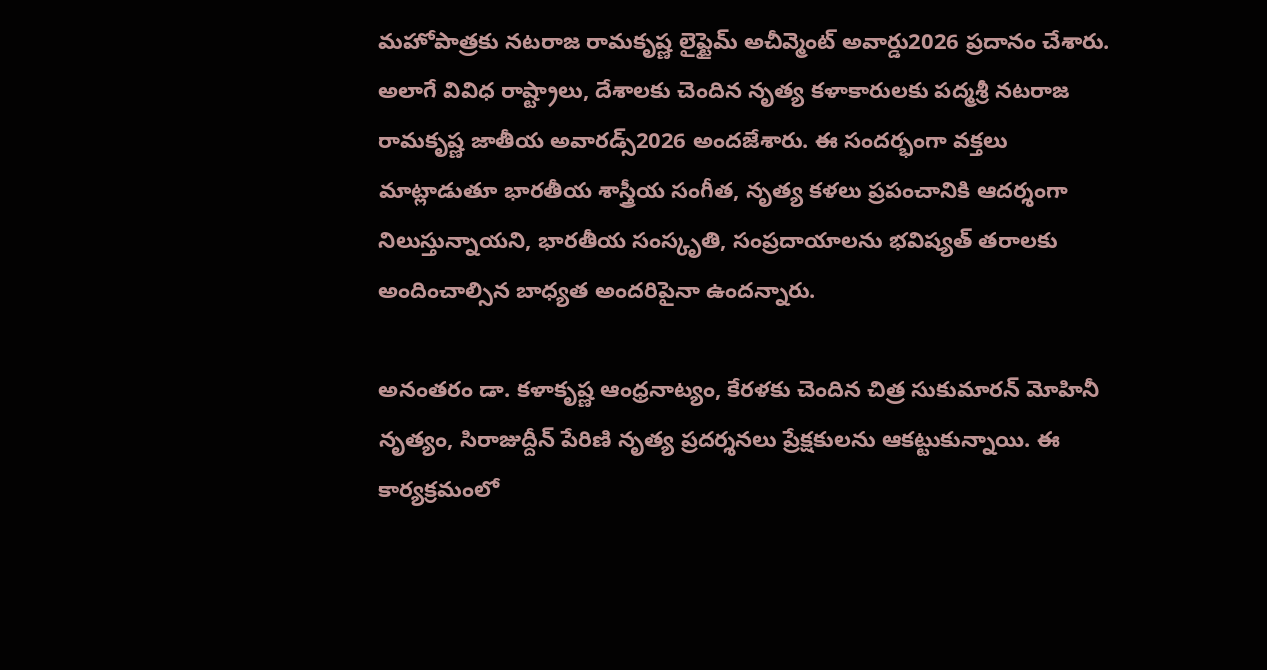మహోపాత్రకు నటరాజ రామకృష్ణ లైఫ్టైమ్ అచీవ్మెంట్ అవార్డు2026 ప్రదానం చేశారు. అలాగే వివిధ రాష్ట్రాలు, దేశాలకు చెందిన నృత్య కళాకారులకు పద్మశ్రీ నటరాజ రామకృష్ణ జాతీయ అవారడ్స్2026 అందజేశారు. ఈ సందర్భంగా వక్తలు మాట్లాడుతూ భారతీయ శాస్త్రీయ సంగీత, నృత్య కళలు ప్రపంచానికి ఆదర్శంగా నిలుస్తున్నాయని, భారతీయ సంస్కృతి, సంప్రదాయాలను భవిష్యత్ తరాలకు అందించాల్సిన బాధ్యత అందరిపైనా ఉందన్నారు.

అనంతరం డా. కళాకృష్ణ ఆంధ్రనాట్యం, కేరళకు చెందిన చిత్ర సుకుమారన్ మోహినీ నృత్యం, సిరాజుద్దీన్ పేరిణి నృత్య ప్రదర్శనలు ప్రేక్షకులను ఆకట్టుకున్నాయి. ఈ కార్యక్రమంలో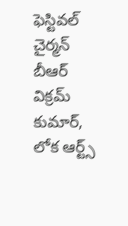ఫెస్టివల్ చైర్మన్ బీఆర్ విక్రమ్ కుమార్, లోక ఆర్ట్స్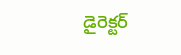డైరెక్టర్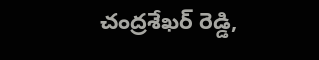చంద్రశేఖర్ రెడ్డి,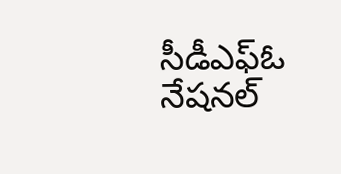సీడీఎఫ్‌ఓ నేషనల్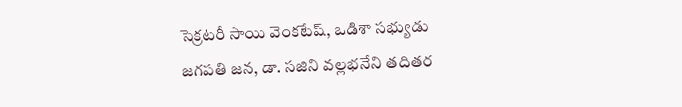సెక్రటరీ సాయి వెంకటేష్, ఒడిశా సభ్యుడు జగపతి జన, డా. సజిని వల్లభనేని తదితర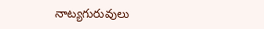నాట్యగురువులు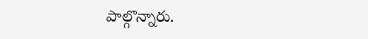పాల్గొన్నారు.